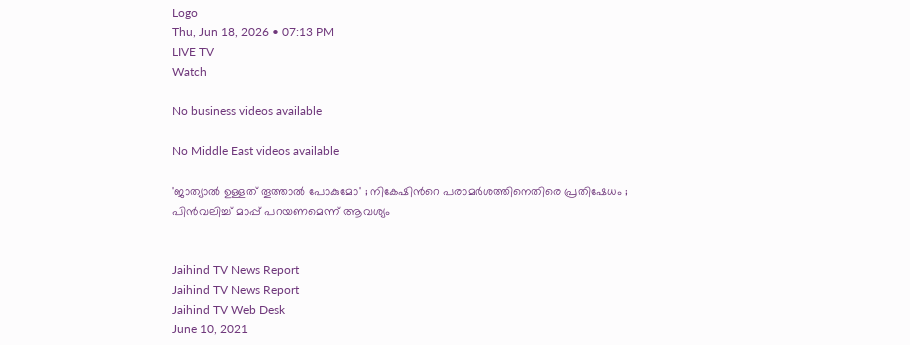Logo
Thu, Jun 18, 2026 • 07:13 PM
LIVE TV
Watch

No business videos available

No Middle East videos available

'ജാത്യാൽ ഉള്ളത് തൂത്താൽ പോകുമോ' ; നികേഷിന്‍റെ പരാമർശത്തിനെതിരെ പ്രതിഷേധം ; പിന്‍വലിച്ച് മാപ്പ് പറയണമെന്ന് ആവശ്യം


Jaihind TV News Report
Jaihind TV News Report
Jaihind TV Web Desk
June 10, 2021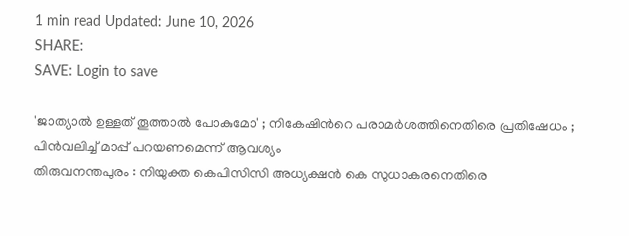1 min read Updated: June 10, 2026
SHARE:
SAVE: Login to save

'ജാത്യാൽ ഉള്ളത് തൂത്താൽ പോകുമോ' ; നികേഷിന്‍റെ പരാമർശത്തിനെതിരെ പ്രതിഷേധം ; പിന്‍വലിച്ച് മാപ്പ് പറയണമെന്ന് ആവശ്യം
തിരുവനന്തപുരം : നിയുക്ത കെപിസിസി അധ്യക്ഷന്‍ കെ സുധാകരനെതിരെ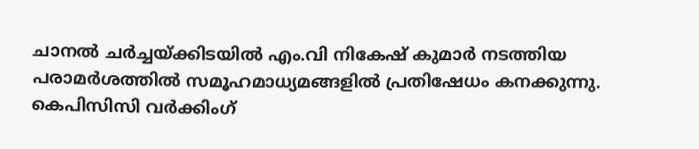ചാനല്‍ ചര്‍ച്ചയ്ക്കിടയില്‍ എം.വി നികേഷ് കുമാര്‍ നടത്തിയ പരാമര്‍ശത്തില്‍ സമൂഹമാധ്യമങ്ങളില്‍ പ്രതിഷേധം കനക്കുന്നു. കെപിസിസി വര്‍ക്കിംഗ്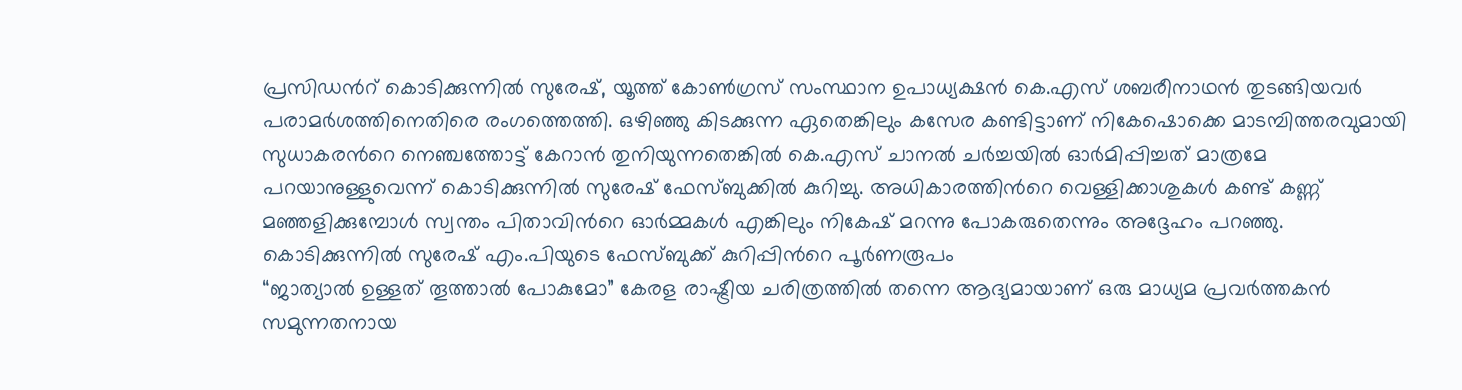പ്രസിഡന്‍റ് കൊടിക്കുന്നില്‍ സുരേഷ്, യൂത്ത് കോണ്‍ഗ്രസ് സംസ്ഥാന ഉപാധ്യക്ഷന്‍ കെ.എസ് ശബരീനാഥന്‍ തുടങ്ങിയവർ പരാമര്‍ശത്തിനെതിരെ രംഗത്തെത്തി. ഒഴിഞ്ഞു കിടക്കുന്ന ഏതെങ്കിലും കസേര കണ്ടിട്ടാണ് നികേഷൊക്കെ മാടമ്പിത്തരവുമായി സുധാകരന്‍റെ നെഞ്ചത്തോട്ട് കേറാന്‍ തുനിയുന്നതെങ്കില്‍ കെ.എസ് ചാനല്‍ ചര്‍ച്ചയില്‍ ഓര്‍മിപ്പിച്ചത് മാത്രമേ പറയാനുള്ളുവെന്ന് കൊടിക്കുന്നില്‍ സുരേഷ് ഫേസ്ബുക്കില്‍ കുറിച്ചു. അധികാരത്തിന്‍റെ വെള്ളിക്കാശുകള്‍ കണ്ട് കണ്ണ് മഞ്ഞളിക്കുമ്പോള്‍ സ്വന്തം പിതാവിന്‍റെ ഓര്‍മ്മകള്‍ എങ്കിലും നികേഷ് മറന്നു പോകരുതെന്നും അദ്ദേഹം പറഞ്ഞു. കൊടിക്കുന്നില്‍ സുരേഷ് എം.പിയുടെ ഫേസ്ബുക്ക് കുറിപ്പിന്‍റെ പൂർണരൂപം
“ജാത്യാൽ ഉള്ളത് തൂത്താൽ പോകുമോ” കേരള രാഷ്ട്രീയ ചരിത്രത്തിൽ തന്നെ ആദ്യമായാണ് ഒരു മാധ്യമ പ്രവർത്തകൻ സമുന്നതനായ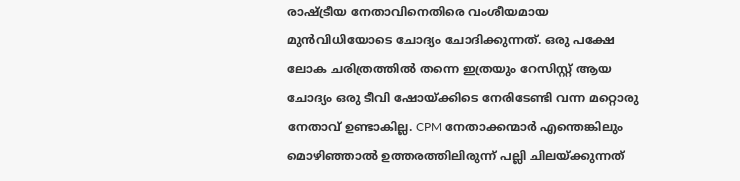രാഷ്ട്രീയ നേതാവിനെതിരെ വംശീയമായ മുൻവിധിയോടെ ചോദ്യം ചോദിക്കുന്നത്. ഒരു പക്ഷേ ലോക ചരിത്രത്തിൽ തന്നെ ഇത്രയും റേസിസ്റ്റ് ആയ ചോദ്യം ഒരു ടീവി ഷോയ്ക്കിടെ നേരിടേണ്ടി വന്ന മറ്റൊരു നേതാവ് ഉണ്ടാകില്ല. CPM നേതാക്കന്മാർ എന്തെങ്കിലും മൊഴിഞ്ഞാൽ ഉത്തരത്തിലിരുന്ന് പല്ലി ചിലയ്ക്കുന്നത്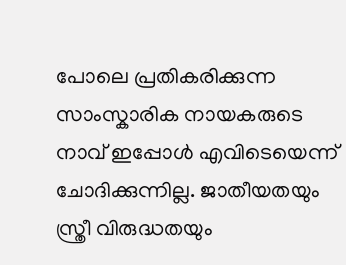പോലെ പ്രതികരിക്കുന്ന സാംസ്കാരിക നായകരുടെ നാവ് ഇപ്പോൾ എവിടെയെന്ന് ചോദിക്കുന്നില്ല. ജാതീയതയും സ്ത്രീ വിരുദ്ധതയും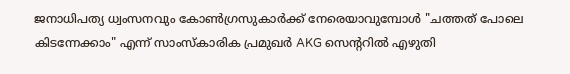ജനാധിപത്യ ധ്വംസനവും കോൺഗ്രസുകാർക്ക് നേരെയാവുമ്പോൾ "ചത്തത് പോലെ കിടന്നേക്കാം" എന്ന് സാംസ്കാരിക പ്രമുഖർ AKG സെന്‍ററിൽ എഴുതി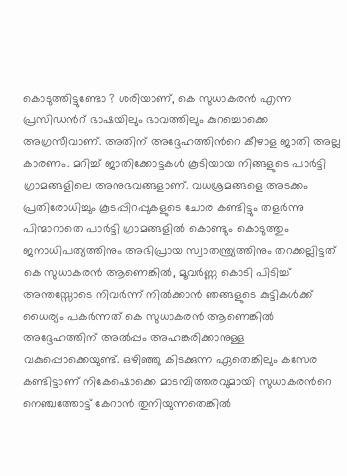കൊടുത്തിട്ടുണ്ടോ ? ശരിയാണ്, കെ സുധാകരൻ എന്ന പ്രസിഡന്‍റ് ഭാഷയിലും ഭാവത്തിലും കുറച്ചൊക്കെ അഗ്രസീവാണ്. അതിന് അദ്ദേഹത്തിന്‍റെ കീഴാള ജാതി അല്ല കാരണം. മറിച്ച് ജാതിക്കോട്ടകൾ കൂടിയായ നിങ്ങളുടെ പാർട്ടി ഗ്രാമങ്ങളിലെ അനുഭവങ്ങളാണ്. വധശ്രമങ്ങളെ അടക്കം പ്രതിരോധിച്ചും കൂടപ്പിറപ്പുകളുടെ ചോര കണ്ടിട്ടും തളർന്നു പിന്മാറാതെ പാർട്ടി ഗ്രാമങ്ങളിൽ കൊണ്ടും കൊടുത്തും ജനാധിപത്യത്തിനും അഭിപ്രായ സ്വാതന്ത്ര്യത്തിനും തറക്കല്ലിട്ടത് കെ സുധാകരൻ ആണെങ്കിൽ, മൂവർണ്ണ കൊടി പിടിച്ച് അന്തസ്സോടെ നിവർന്ന് നിൽക്കാൻ ഞങ്ങളുടെ കുട്ടികൾക്ക് ധൈര്യം പകർന്നത് കെ സുധാകരൻ ആണെങ്കിൽ അദ്ദേഹത്തിന് അൽപ്പം അഹങ്കരിക്കാനുള്ള വകുപ്പൊക്കെയുണ്ട്. ഒഴിഞ്ഞു കിടക്കുന്ന ഏതെങ്കിലും കസേര കണ്ടിട്ടാണ് നികേഷൊക്കെ മാടമ്പിത്തരവുമായി സുധാകരന്‍റെ നെഞ്ചത്തോട്ട് കേറാൻ തുനിയുന്നതെങ്കിൽ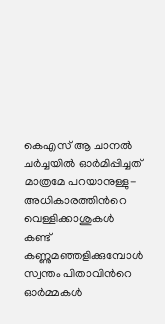കെഎസ് ആ ചാനൽ ചർച്ചയിൽ ഓർമിപ്പിച്ചത് മാത്രമേ പറയാനുള്ളു- അധികാരത്തിന്‍റെ വെള്ളിക്കാശുകൾ കണ്ട് കണ്ണുമഞ്ഞളിക്കുമ്പോൾ സ്വന്തം പിതാവിന്‍റെ ഓർമ്മകൾ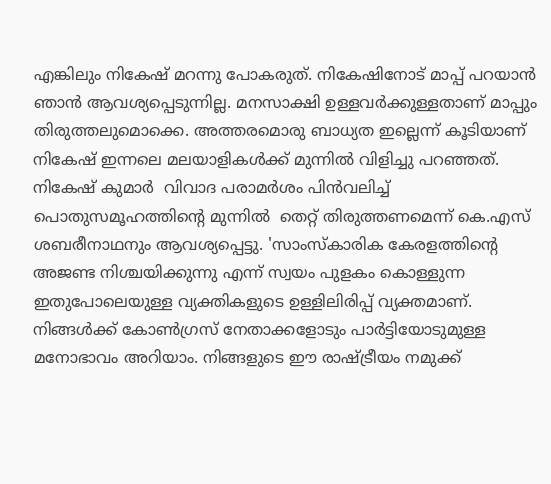എങ്കിലും നികേഷ് മറന്നു പോകരുത്. നികേഷിനോട് മാപ്പ് പറയാൻ ഞാൻ ആവശ്യപ്പെടുന്നില്ല. മനസാക്ഷി ഉള്ളവർക്കുള്ളതാണ് മാപ്പും തിരുത്തലുമൊക്കെ. അത്തരമൊരു ബാധ്യത ഇല്ലെന്ന് കൂടിയാണ് നികേഷ് ഇന്നലെ മലയാളികൾക്ക് മുന്നിൽ വിളിച്ചു പറഞ്ഞത്.
നികേഷ് കുമാർ  വിവാദ പരാമർശം പിൻവലിച്ച് പൊതുസമൂഹത്തിന്‍റെ മുന്നിൽ  തെറ്റ് തിരുത്തണമെന്ന് കെ.എസ് ശബരീനാഥനും ആവശ്യപ്പെട്ടു. 'സാംസ്കാരിക കേരളത്തിന്‍റെ അജണ്ട നിശ്ചയിക്കുന്നു എന്ന് സ്വയം പുളകം കൊള്ളുന്ന ഇതുപോലെയുള്ള വ്യക്തികളുടെ ഉള്ളിലിരിപ്പ് വ്യക്തമാണ്. നിങ്ങൾക്ക് കോൺഗ്രസ്‌ നേതാക്കളോടും പാർട്ടിയോടുമുള്ള മനോഭാവം അറിയാം. നിങ്ങളുടെ ഈ രാഷ്ട്രീയം നമുക്ക്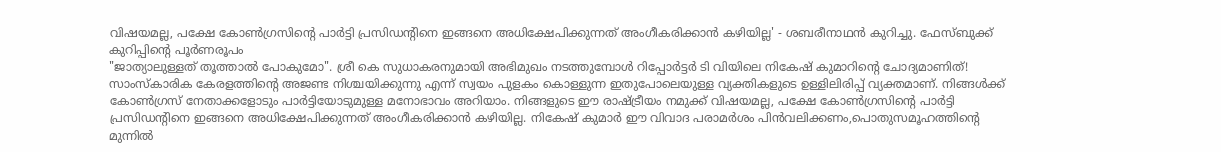വിഷയമല്ല, പക്ഷേ കോൺഗ്രസിന്‍റെ പാർട്ടി പ്രസിഡന്‍റിനെ ഇങ്ങനെ അധിക്ഷേപിക്കുന്നത് അംഗീകരിക്കാൻ കഴിയില്ല' - ശബരീനാഥന്‍ കുറിച്ചു. ഫേസ്ബുക്ക് കുറിപ്പിന്‍റെ പൂർണരൂപം
"ജാത്യാലുള്ളത് തൂത്താൽ പോകുമോ". ശ്രീ കെ സുധാകരനുമായി അഭിമുഖം നടത്തുമ്പോൾ റിപ്പോർട്ടർ ടി വിയിലെ നികേഷ് കുമാറിന്‍റെ ചോദ്യമാണിത്! സാംസ്കാരിക കേരളത്തിന്‍റെ അജണ്ട നിശ്ചയിക്കുന്നു എന്ന് സ്വയം പുളകം കൊള്ളുന്ന ഇതുപോലെയുള്ള വ്യക്തികളുടെ ഉള്ളിലിരിപ്പ് വ്യക്തമാണ്. നിങ്ങൾക്ക് കോൺഗ്രസ്‌ നേതാക്കളോടും പാർട്ടിയോടുമുള്ള മനോഭാവം അറിയാം. നിങ്ങളുടെ ഈ രാഷ്ട്രീയം നമുക്ക് വിഷയമല്ല, പക്ഷേ കോൺഗ്രസിന്‍റെ പാർട്ടി പ്രസിഡന്‍റിനെ ഇങ്ങനെ അധിക്ഷേപിക്കുന്നത് അംഗീകരിക്കാൻ കഴിയില്ല. നികേഷ് കുമാർ ഈ വിവാദ പരാമർശം പിൻവലിക്കണം,പൊതുസമൂഹത്തിന്‍റെ മുന്നിൽ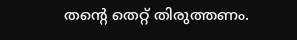തന്‍റെ തെറ്റ് തിരുത്തണം.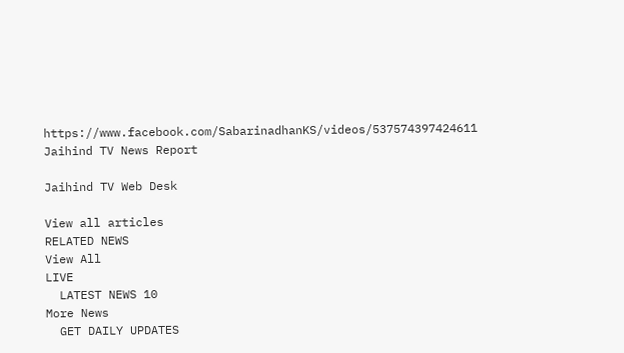https://www.facebook.com/SabarinadhanKS/videos/537574397424611
Jaihind TV News Report

Jaihind TV Web Desk

View all articles
RELATED NEWS
View All
LIVE
  LATEST NEWS 10
More News
  GET DAILY UPDATES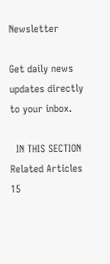Newsletter

Get daily news updates directly to your inbox.

  IN THIS SECTION
Related Articles 15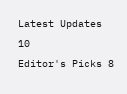Latest Updates 10
Editor's Picks 8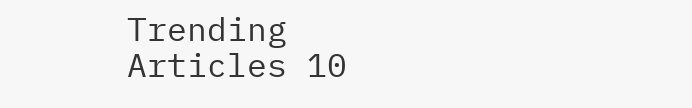Trending Articles 10